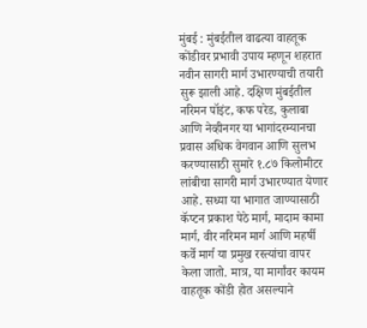मुंबई : मुंबईतील वाढत्या वाहतूक कोंडीवर प्रभावी उपाय म्हणून शहरात नवीन सागरी मार्ग उभारण्याची तयारी सुरू झाली आहे. दक्षिण मुंबईतील नरिमन पॉइंट, कफ परेड, कुलाबा आणि नेव्हीनगर या भागांदरम्यानचा प्रवास अधिक वेगवान आणि सुलभ करण्यासाठी सुमारे १.८७ किलोमीटर लांबीचा सागरी मार्ग उभारण्यात येणार आहे. सध्या या भागात जाण्यासाठी कॅप्टन प्रकाश पेठे मार्ग, मादाम कामा मार्ग, वीर नरिमन मार्ग आणि महर्षी कर्वे मार्ग या प्रमुख रस्त्यांचा वापर केला जातो. मात्र, या मार्गांवर कायम वाहतूक कोंडी होत असल्याने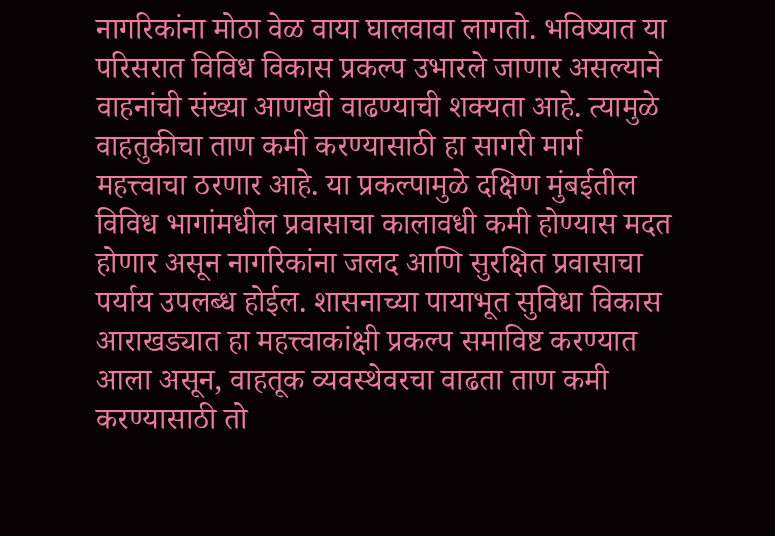नागरिकांना मोठा वेळ वाया घालवावा लागतो. भविष्यात या परिसरात विविध विकास प्रकल्प उभारले जाणार असल्याने वाहनांची संख्या आणखी वाढण्याची शक्यता आहे. त्यामुळे वाहतुकीचा ताण कमी करण्यासाठी हा सागरी मार्ग महत्त्वाचा ठरणार आहे. या प्रकल्पामुळे दक्षिण मुंबईतील विविध भागांमधील प्रवासाचा कालावधी कमी होण्यास मदत होणार असून नागरिकांना जलद आणि सुरक्षित प्रवासाचा पर्याय उपलब्ध होईल. शासनाच्या पायाभूत सुविधा विकास आराखड्यात हा महत्त्वाकांक्षी प्रकल्प समाविष्ट करण्यात आला असून, वाहतूक व्यवस्थेवरचा वाढता ताण कमी करण्यासाठी तो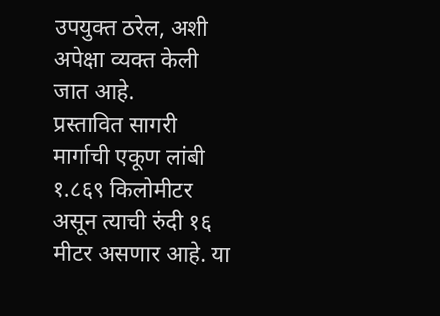उपयुक्त ठरेल, अशी अपेक्षा व्यक्त केली जात आहे.
प्रस्तावित सागरी मार्गाची एकूण लांबी १.८६९ किलोमीटर असून त्याची रुंदी १६ मीटर असणार आहे. या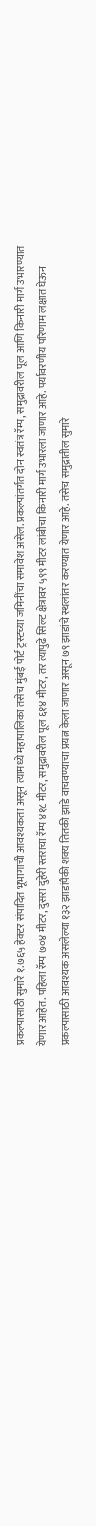प्रकल्पासाठी सुमारे १.७६५ हेक्टर संपादित भूभागाची आवश्यकता असून त्यामध्ये महापालिका तसेच मुंबई पोर्ट ट्रस्टच्या जमिनींचा समावेश असेल. प्रकल्पांतर्गत दोन स्वतंत्र रॅम्प, समुद्रावरील पूल आणि किनारी मार्ग उभारण्यात येणार आहेत. पहिला रॅम्प ७०४ मीटर, दुसरा दुहेरी स्तराचा रॅम्प ४१८ मीटर, समुद्रावरील पूल ६१४ मीटर, तर त्यापुढे सिल्ट क्षेत्रावर ५९९ मीटर लांबीचा किनारी मार्ग उभारला जाणार आहे. पर्यावरणीय परिणाम लक्षात घेऊन प्रकल्पासाठी आवश्यक असलेल्या १३२ झाडांपैकी शक्य तितकी झाडे वाचवण्याचा प्रयत्न केला जाणार असून ७९ झाडांचे स्थलांतर करण्यात येणार आहे. तसेच समुद्रातील सुमारे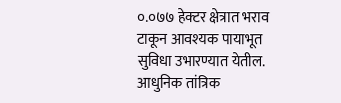०.०७७ हेक्टर क्षेत्रात भराव टाकून आवश्यक पायाभूत सुविधा उभारण्यात येतील. आधुनिक तांत्रिक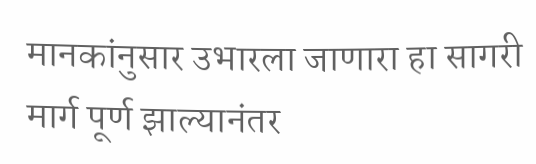मानकांनुसार उभारला जाणारा हा सागरी मार्ग पूर्ण झाल्यानंतर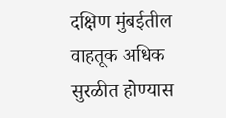दक्षिण मुंबईतील वाहतूक अधिक सुरळीत होण्यास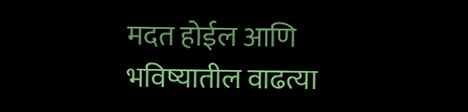मदत होईल आणि भविष्यातील वाढत्या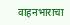वाहनभाराचा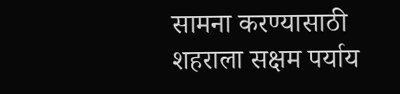सामना करण्यासाठी शहराला सक्षम पर्याय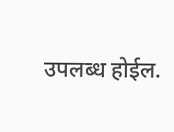उपलब्ध होईल.